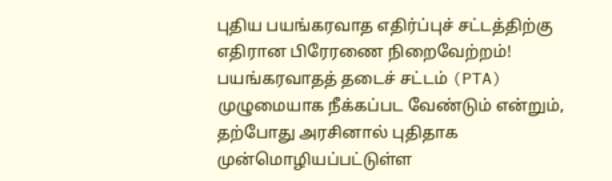புதிய பயங்கரவாத எதிர்ப்புச் சட்டத்திற்கு எதிரான பிரேரணை நிறைவேற்றம்!
பயங்கரவாதத் தடைச் சட்டம் (PTA) முழுமையாக நீக்கப்பட வேண்டும் என்றும், தற்போது அரசினால் புதிதாக முன்மொழியப்பட்டுள்ள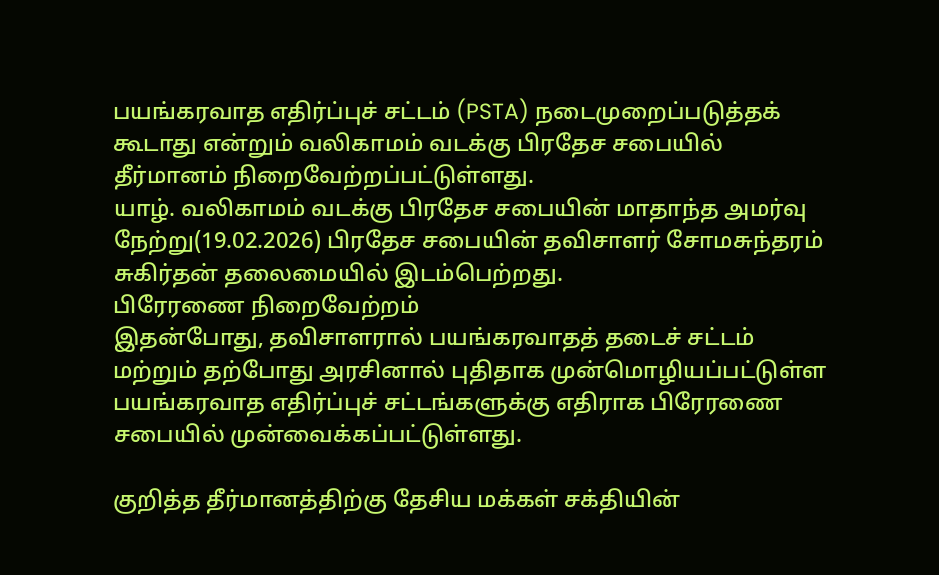பயங்கரவாத எதிர்ப்புச் சட்டம் (PSTA) நடைமுறைப்படுத்தக் கூடாது என்றும் வலிகாமம் வடக்கு பிரதேச சபையில் தீர்மானம் நிறைவேற்றப்பட்டுள்ளது.
யாழ். வலிகாமம் வடக்கு பிரதேச சபையின் மாதாந்த அமர்வு நேற்று(19.02.2026) பிரதேச சபையின் தவிசாளர் சோமசுந்தரம் சுகிர்தன் தலைமையில் இடம்பெற்றது.
பிரேரணை நிறைவேற்றம்
இதன்போது, தவிசாளரால் பயங்கரவாதத் தடைச் சட்டம் மற்றும் தற்போது அரசினால் புதிதாக முன்மொழியப்பட்டுள்ள பயங்கரவாத எதிர்ப்புச் சட்டங்களுக்கு எதிராக பிரேரணை சபையில் முன்வைக்கப்பட்டுள்ளது.

குறித்த தீர்மானத்திற்கு தேசிய மக்கள் சக்தியின்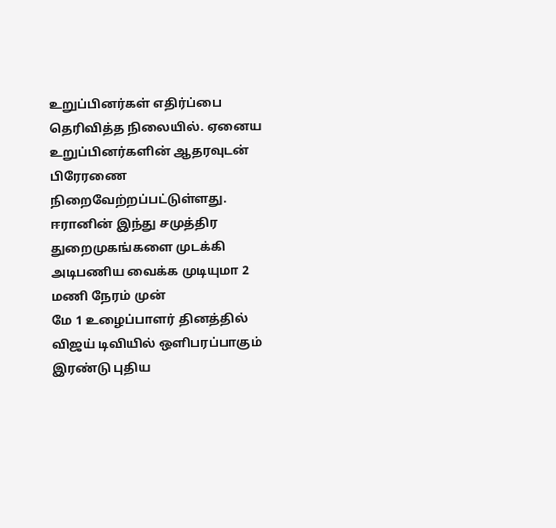உறுப்பினர்கள் எதிர்ப்பை தெரிவித்த நிலையில். ஏனைய உறுப்பினர்களின் ஆதரவுடன் பிரேரணை நிறைவேற்றப்பட்டுள்ளது.
ஈரானின் இந்து சமுத்திர துறைமுகங்களை முடக்கி அடிபணிய வைக்க முடியுமா 2 மணி நேரம் முன்
மே 1 உழைப்பாளர் தினத்தில் விஜய் டிவியில் ஒளிபரப்பாகும் இரண்டு புதிய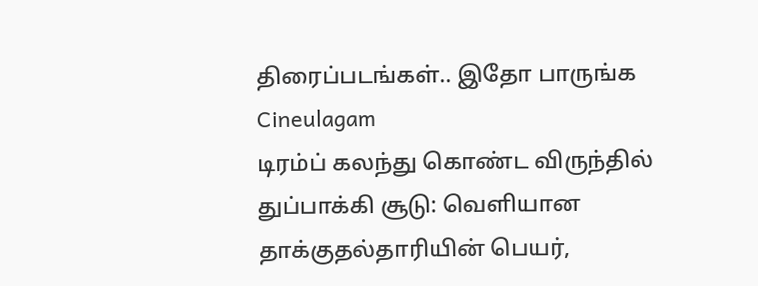திரைப்படங்கள்.. இதோ பாருங்க Cineulagam
டிரம்ப் கலந்து கொண்ட விருந்தில் துப்பாக்கி சூடு: வெளியான தாக்குதல்தாரியின் பெயர்,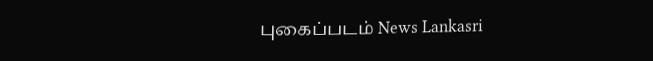புகைப்படம் News Lankasri